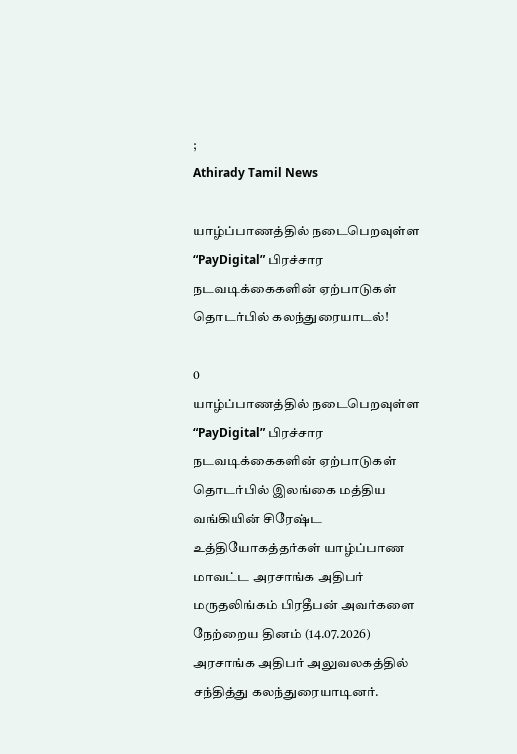;
Athirady Tamil News

யாழ்ப்பாணத்தில் நடைபெறவுள்ள “PayDigital” பிரச்சார நடவடிக்கைகளின் ஏற்பாடுகள் தொடர்பில் கலந்துரையாடல்!

0
யாழ்ப்பாணத்தில் நடைபெறவுள்ள “PayDigital” பிரச்சார நடவடிக்கைகளின் ஏற்பாடுகள் தொடர்பில் இலங்கை மத்திய வங்கியின் சிரேஷ்ட உத்தியோகத்தர்கள் யாழ்ப்பாண மாவட்ட அரசாங்க அதிபர் மருதலிங்கம் பிரதீபன் அவர்களை நேற்றைய தினம் (14.07.2026) அரசாங்க அதிபர் அலுவலகத்தில் சந்தித்து கலந்துரையாடினர்.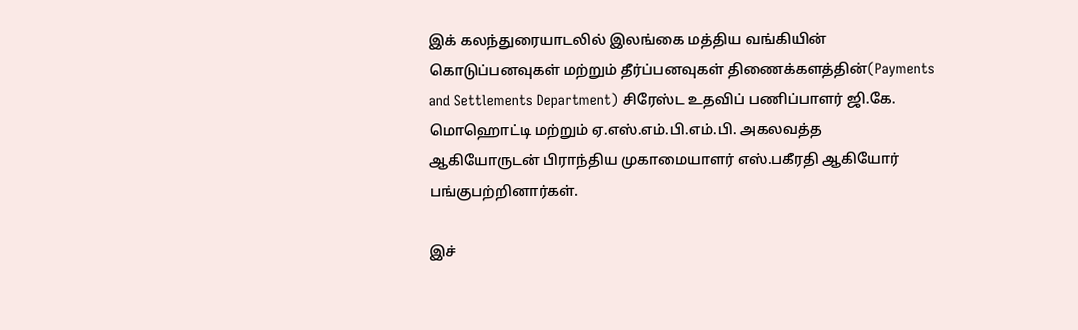இக் கலந்துரையாடலில் இலங்கை மத்திய வங்கியின் கொடுப்பனவுகள் மற்றும் தீர்ப்பனவுகள் திணைக்களத்தின்(Payments and Settlements Department) சிரேஸ்ட உதவிப் பணிப்பாளர் ஜி.கே. மொஹொட்டி மற்றும் ஏ.எஸ்.எம்.பி.எம்.பி. அகலவத்த ஆகியோருடன் பிராந்திய முகாமையாளர் எஸ்.பகீரதி ஆகியோர் பங்குபற்றினார்கள்.

இச்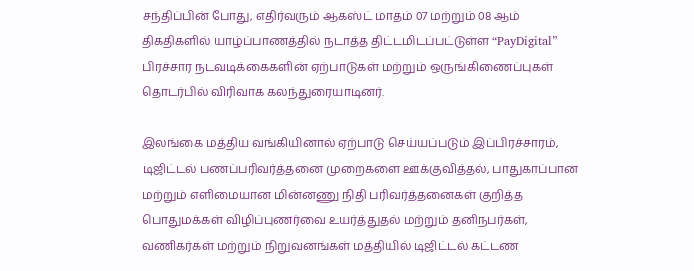சந்திப்பின் போது, எதிர்வரும் ஆகஸ்ட் மாதம் 07 மற்றும் 08 ஆம் திகதிகளில் யாழ்ப்பாணத்தில் நடாத்த திட்டமிடப்பட்டுள்ள “PayDigital” பிரச்சார நடவடிக்கைகளின் ஏற்பாடுகள் மற்றும் ஒருங்கிணைப்புகள் தொடர்பில் விரிவாக கலந்துரையாடினர்.

இலங்கை மத்திய வங்கியினால் ஏற்பாடு செய்யப்படும் இப்பிரச்சாரம், டிஜிட்டல் பணப்பரிவர்த்தனை முறைகளை ஊக்குவித்தல், பாதுகாப்பான மற்றும் எளிமையான மின்னணு நிதி பரிவர்த்தனைகள் குறித்த பொதுமக்கள் விழிப்புணர்வை உயர்த்துதல் மற்றும் தனிநபர்கள், வணிகர்கள் மற்றும் நிறுவனங்கள் மத்தியில் டிஜிட்டல் கட்டண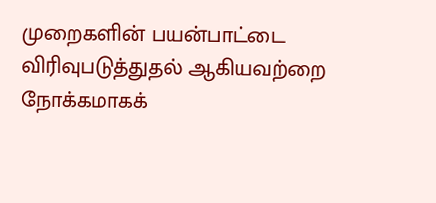முறைகளின் பயன்பாட்டை விரிவுபடுத்துதல் ஆகியவற்றை நோக்கமாகக்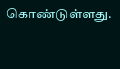கொண்டுள்ளது.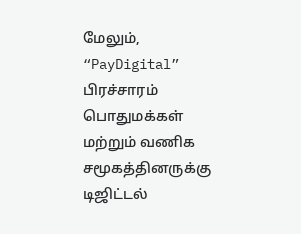மேலும், “PayDigital” பிரச்சாரம் பொதுமக்கள் மற்றும் வணிக சமூகத்தினருக்கு டிஜிட்டல்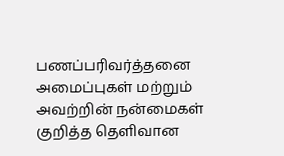பணப்பரிவர்த்தனை அமைப்புகள் மற்றும் அவற்றின் நன்மைகள் குறித்த தெளிவான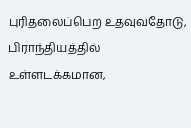புரிதலைப்பெற உதவுவதோடு, பிராந்தியத்தில் உள்ளடக்கமான,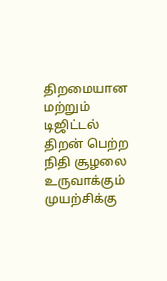திறமையான மற்றும் டிஜிட்டல் திறன் பெற்ற நிதி சூழலை உருவாக்கும் முயற்சிக்கு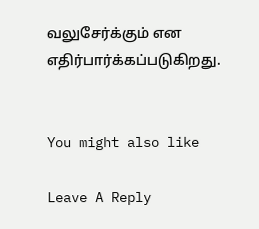வலுசேர்க்கும் என எதிர்பார்க்கப்படுகிறது.


You might also like

Leave A Reply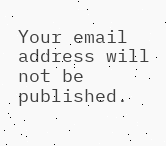Your email address will not be published.